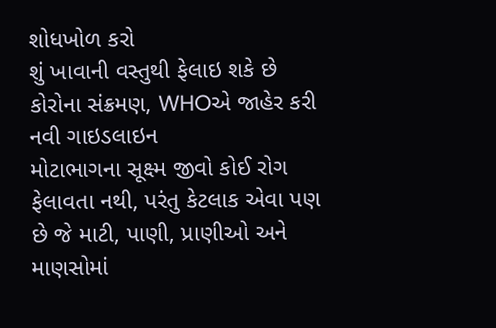શોધખોળ કરો
શું ખાવાની વસ્તુથી ફેલાઇ શકે છે કોરોના સંક્રમણ, WHOએ જાહેર કરી નવી ગાઇડલાઇન
મોટાભાગના સૂક્ષ્મ જીવો કોઈ રોગ ફેલાવતા નથી, પરંતુ કેટલાક એવા પણ છે જે માટી, પાણી, પ્રાણીઓ અને માણસોમાં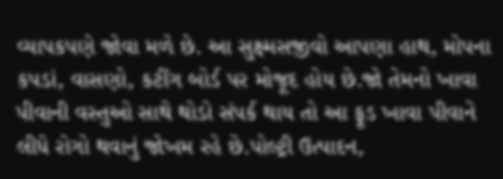વ્યાપકપણે જોવા મળે છે. આ સુક્ષ્મસજીવો આપણા હાથ, મોપના કપડાં, વાસણો, કટીંગ બોર્ડ પર મોજૂદ હોય છે.જો તેમનો ખાવા પીવાની વસ્તુઓ સાથે થોડો સંપર્ક થાય તો આ ફૂડ ખાવા પીવાને લીધે રોગો થવાનું જોખમ રહે છે.પોલ્ટ્રી ઉત્પાદન,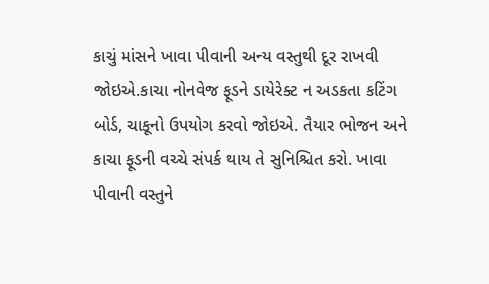કાચું માંસને ખાવા પીવાની અન્ય વસ્તુથી દૂર રાખવી જોઇએ.કાચા નોનવેજ ફૂડને ડાયેરેક્ટ ન અડકતા કટિંગ બોર્ડ, ચાકૂનો ઉપયોગ કરવો જોઇએ. તૈયાર ભોજન અને કાચા ફૂડની વચ્ચે સંપર્ક થાય તે સુનિશ્ચિત કરો. ખાવા પીવાની વસ્તુને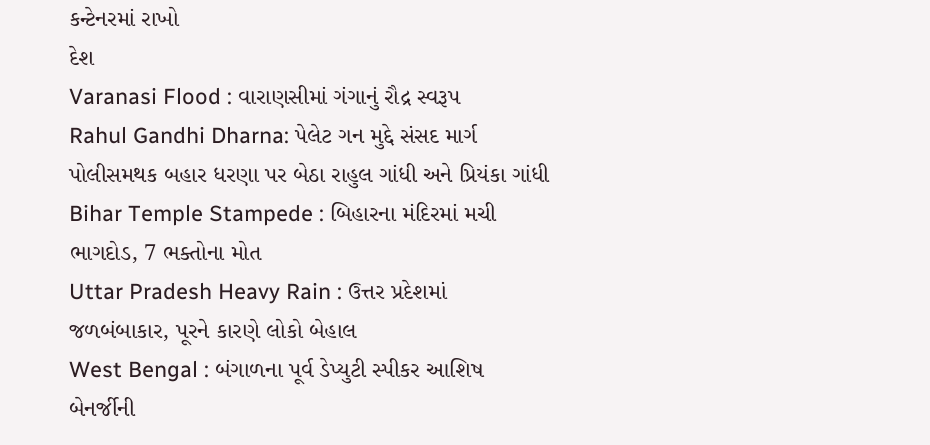કન્ટેનરમાં રાખો
દેશ
Varanasi Flood : વારાણસીમાં ગંગાનું રૌદ્ર સ્વરૂપ
Rahul Gandhi Dharna: પેલેટ ગન મુદ્દે સંસદ માર્ગ પોલીસમથક બહાર ધરણા પર બેઠા રાહુલ ગાંધી અને પ્રિયંકા ગાંધી
Bihar Temple Stampede : બિહારના મંદિરમાં મચી ભાગદોડ, 7 ભક્તોના મોત
Uttar Pradesh Heavy Rain : ઉત્તર પ્રદેશમાં જળબંબાકાર, પૂરને કારણે લોકો બેહાલ
West Bengal : બંગાળના પૂર્વ ડેપ્યુટી સ્પીકર આશિષ બેનર્જીની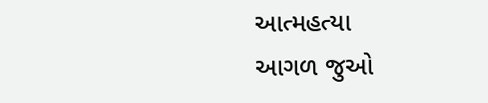આત્મહત્યા
આગળ જુઓ